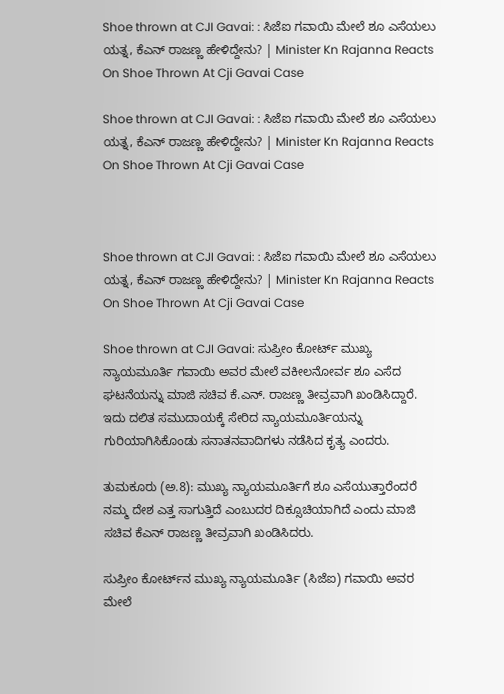Shoe thrown at CJI Gavai: : ಸಿಜೆಐ ಗವಾಯಿ ಮೇಲೆ ಶೂ ಎಸೆಯಲು ಯತ್ನ, ಕೆಎನ್ ರಾಜಣ್ಣ ಹೇಳಿದ್ದೇನು? | Minister Kn Rajanna Reacts On Shoe Thrown At Cji Gavai Case

Shoe thrown at CJI Gavai: : ಸಿಜೆಐ ಗವಾಯಿ ಮೇಲೆ ಶೂ ಎಸೆಯಲು ಯತ್ನ, ಕೆಎನ್ ರಾಜಣ್ಣ ಹೇಳಿದ್ದೇನು? | Minister Kn Rajanna Reacts On Shoe Thrown At Cji Gavai Case



Shoe thrown at CJI Gavai: : ಸಿಜೆಐ ಗವಾಯಿ ಮೇಲೆ ಶೂ ಎಸೆಯಲು ಯತ್ನ, ಕೆಎನ್ ರಾಜಣ್ಣ ಹೇಳಿದ್ದೇನು? | Minister Kn Rajanna Reacts On Shoe Thrown At Cji Gavai Case

Shoe thrown at CJI Gavai: ಸುಪ್ರೀಂ ಕೋರ್ಟ್ ಮುಖ್ಯ ನ್ಯಾಯಮೂರ್ತಿ ಗವಾಯಿ ಅವರ ಮೇಲೆ ವಕೀಲನೋರ್ವ ಶೂ ಎಸೆದ ಘಟನೆಯನ್ನು ಮಾಜಿ ಸಚಿವ ಕೆ.ಎನ್. ರಾಜಣ್ಣ ತೀವ್ರವಾಗಿ ಖಂಡಿಸಿದ್ದಾರೆ. ಇದು ದಲಿತ ಸಮುದಾಯಕ್ಕೆ ಸೇರಿದ ನ್ಯಾಯಮೂರ್ತಿಯನ್ನು ಗುರಿಯಾಗಿಸಿಕೊಂಡು ಸನಾತನವಾದಿಗಳು ನಡೆಸಿದ ಕೃತ್ಯ ಎಂದರು.

ತುಮಕೂರು (ಅ.8): ಮುಖ್ಯ ನ್ಯಾಯಮೂರ್ತಿಗೆ ಶೂ ಎಸೆಯುತ್ತಾರೆಂದರೆ ನಮ್ಮ ದೇಶ ಎತ್ತ ಸಾಗುತ್ತಿದೆ ಎಂಬುದರ ದಿಕ್ಸೂಚಿಯಾಗಿದೆ ಎಂದು ಮಾಜಿ ಸಚಿವ ಕೆಎನ್ ರಾಜಣ್ಣ ತೀವ್ರವಾಗಿ ಖಂಡಿಸಿದರು.

ಸುಪ್ರೀಂ ಕೋರ್ಟ್‌ನ ಮುಖ್ಯ ನ್ಯಾಯಮೂರ್ತಿ (ಸಿಜೆಐ) ಗವಾಯಿ ಅವರ ಮೇಲೆ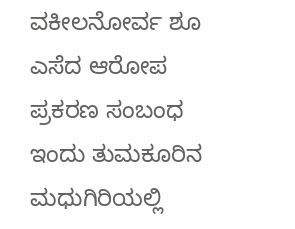ವಕೀಲನೋರ್ವ ಶೂ ಎಸೆದ ಆರೋಪ ಪ್ರಕರಣ ಸಂಬಂಧ ಇಂದು ತುಮಕೂರಿನ ಮಧುಗಿರಿಯಲ್ಲಿ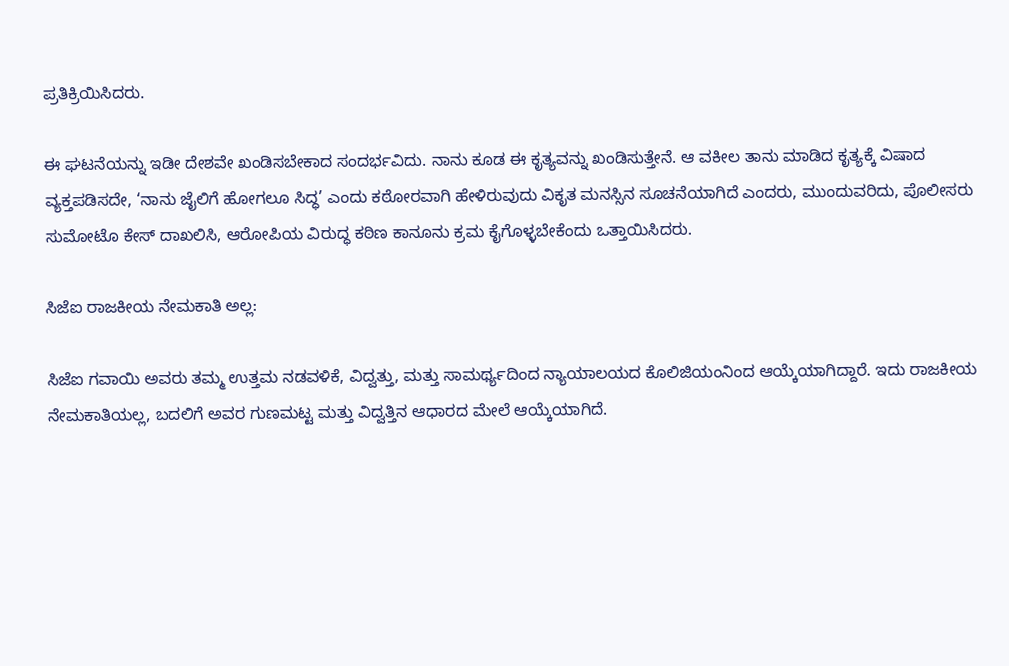ಪ್ರತಿಕ್ರಿಯಿಸಿದರು.

ಈ ಘಟನೆಯನ್ನು ಇಡೀ ದೇಶವೇ ಖಂಡಿಸಬೇಕಾದ ಸಂದರ್ಭವಿದು. ನಾನು ಕೂಡ ಈ ಕೃತ್ಯವನ್ನು ಖಂಡಿಸುತ್ತೇನೆ. ಆ ವಕೀಲ ತಾನು ಮಾಡಿದ ಕೃತ್ಯಕ್ಕೆ ವಿಷಾದ ವ್ಯಕ್ತಪಡಿಸದೇ, ‘ನಾನು ಜೈಲಿಗೆ ಹೋಗಲೂ ಸಿದ್ಧ’ ಎಂದು ಕಠೋರವಾಗಿ ಹೇಳಿರುವುದು ವಿಕೃತ ಮನಸ್ಸಿನ ಸೂಚನೆಯಾಗಿದೆ ಎಂದರು, ಮುಂದುವರಿದು, ಪೊಲೀಸರು ಸುಮೋಟೊ ಕೇಸ್ ದಾಖಲಿಸಿ, ಆರೋಪಿಯ ವಿರುದ್ಧ ಕಠಿಣ ಕಾನೂನು ಕ್ರಮ ಕೈಗೊಳ್ಳಬೇಕೆಂದು ಒತ್ತಾಯಿಸಿದರು.

ಸಿಜೆಐ ರಾಜಕೀಯ ನೇಮಕಾತಿ ಅಲ್ಲ:

ಸಿಜೆಐ ಗವಾಯಿ ಅವರು ತಮ್ಮ ಉತ್ತಮ ನಡವಳಿಕೆ, ವಿದ್ವತ್ತು, ಮತ್ತು ಸಾಮರ್ಥ್ಯದಿಂದ ನ್ಯಾಯಾಲಯದ ಕೊಲಿಜಿಯಂನಿಂದ ಆಯ್ಕೆಯಾಗಿದ್ದಾರೆ. ಇದು ರಾಜಕೀಯ ನೇಮಕಾತಿಯಲ್ಲ, ಬದಲಿಗೆ ಅವರ ಗುಣಮಟ್ಟ ಮತ್ತು ವಿದ್ವತ್ತಿನ ಆಧಾರದ ಮೇಲೆ ಆಯ್ಕೆಯಾಗಿದೆ.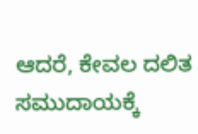ಆದರೆ, ಕೇವಲ ದಲಿತ ಸಮುದಾಯಕ್ಕೆ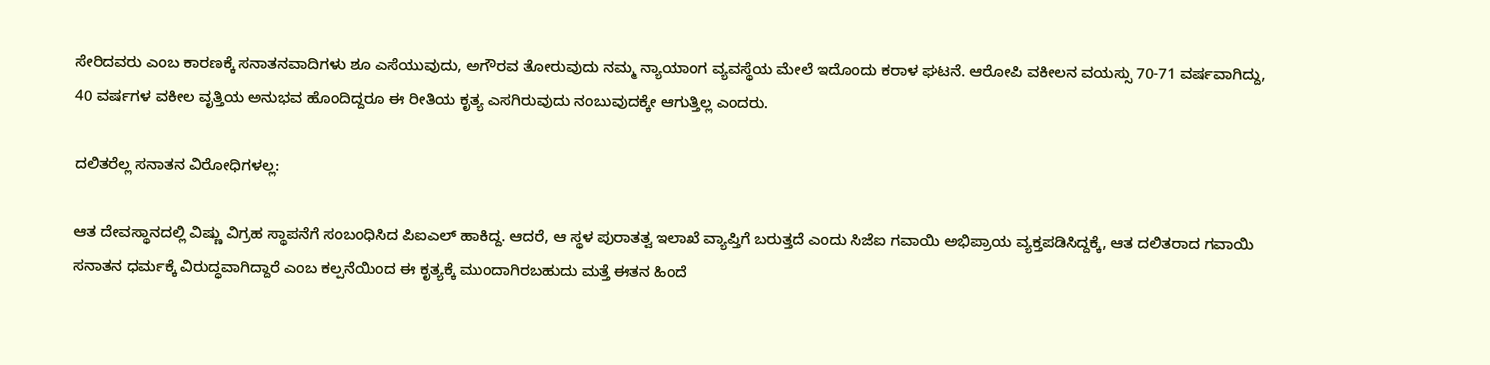ಸೇರಿದವರು ಎಂಬ ಕಾರಣಕ್ಕೆ ಸನಾತನವಾದಿಗಳು ಶೂ ಎಸೆಯುವುದು, ಅಗೌರವ ತೋರುವುದು ನಮ್ಮ ನ್ಯಾಯಾಂಗ ವ್ಯವಸ್ಥೆಯ ಮೇಲೆ ಇದೊಂದು ಕರಾಳ ಘಟನೆ. ಆರೋಪಿ ವಕೀಲನ ವಯಸ್ಸು 70-71 ವರ್ಷವಾಗಿದ್ದು, 40 ವರ್ಷಗಳ ವಕೀಲ ವೃತ್ತಿಯ ಅನುಭವ ಹೊಂದಿದ್ದರೂ ಈ ರೀತಿಯ ಕೃತ್ಯ ಎಸಗಿರುವುದು ನಂಬುವುದಕ್ಕೇ ಆಗುತ್ತಿಲ್ಲ ಎಂದರು.

ದಲಿತರೆಲ್ಲ ಸನಾತನ ವಿರೋಧಿಗಳಲ್ಲ:

ಆತ ದೇವಸ್ಥಾನದಲ್ಲಿ ವಿಷ್ಣು ವಿಗ್ರಹ ಸ್ಥಾಪನೆಗೆ ಸಂಬಂಧಿಸಿದ ಪಿಐಎಲ್ ಹಾಕಿದ್ದ. ಆದರೆ, ಆ ಸ್ಥಳ ಪುರಾತತ್ವ ಇಲಾಖೆ ವ್ಯಾಪ್ತಿಗೆ ಬರುತ್ತದೆ ಎಂದು ಸಿಜೆಐ ಗವಾಯಿ ಅಭಿಪ್ರಾಯ ವ್ಯಕ್ತಪಡಿಸಿದ್ದಕ್ಕೆ, ಆತ ದಲಿತರಾದ ಗವಾಯಿ ಸನಾತನ ಧರ್ಮಕ್ಕೆ ವಿರುದ್ಧವಾಗಿದ್ದಾರೆ ಎಂಬ ಕಲ್ಪನೆಯಿಂದ ಈ ಕೃತ್ಯಕ್ಕೆ ಮುಂದಾಗಿರಬಹುದು ಮತ್ತೆ ಈತನ ಹಿಂದೆ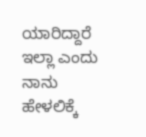ಯಾರಿದ್ದಾರೆ ಇಲ್ಲಾ ಎಂದು ನಾನು ಹೇಳಲಿಕ್ಕೆ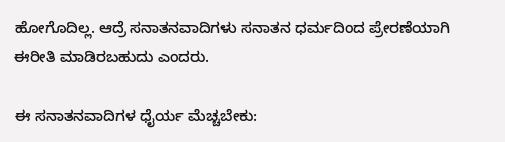ಹೋಗೊದಿಲ್ಲ. ಆದ್ರೆ ಸನಾತನವಾದಿಗಳು ಸನಾತನ ಧರ್ಮದಿಂದ ಪ್ರೇರಣೆಯಾಗಿ ಈರೀತಿ ಮಾಡಿರಬಹುದು ಎಂದರು.

ಈ ಸನಾತನವಾದಿಗಳ ಧೈರ್ಯ ಮೆಚ್ಚಬೇಕು: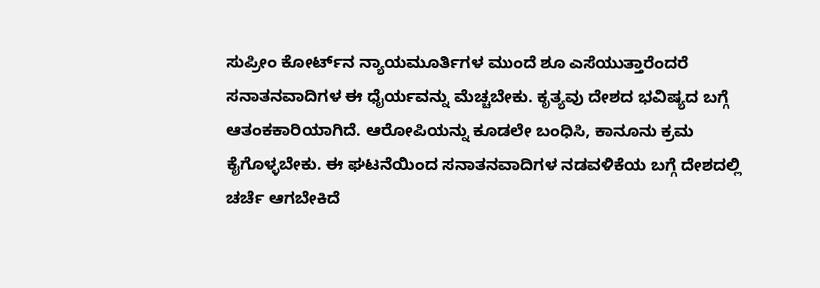ಸುಪ್ರೀಂ ಕೋರ್ಟ್‌ನ ನ್ಯಾಯಮೂರ್ತಿಗಳ ಮುಂದೆ ಶೂ ಎಸೆಯುತ್ತಾರೆಂದರೆ ಸನಾತನವಾದಿಗಳ ಈ ಧೈರ್ಯವನ್ನು ಮೆಚ್ಚಬೇಕು. ಕೃತ್ಯವು ದೇಶದ ಭವಿಷ್ಯದ ಬಗ್ಗೆ ಆತಂಕಕಾರಿಯಾಗಿದೆ. ಆರೋಪಿಯನ್ನು ಕೂಡಲೇ ಬಂಧಿಸಿ, ಕಾನೂನು ಕ್ರಮ ಕೈಗೊಳ್ಳಬೇಕು. ಈ ಘಟನೆಯಿಂದ ಸನಾತನವಾದಿಗಳ ನಡವಳಿಕೆಯ ಬಗ್ಗೆ ದೇಶದಲ್ಲಿ ಚರ್ಚೆ ಆಗಬೇಕಿದೆ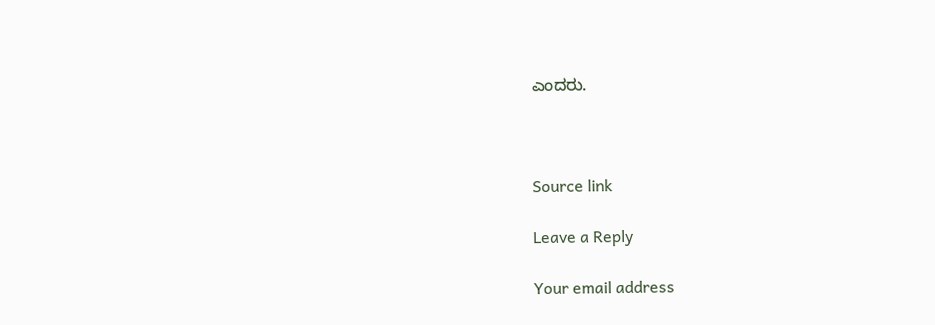ಎಂದರು.



Source link

Leave a Reply

Your email address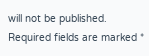will not be published. Required fields are marked *